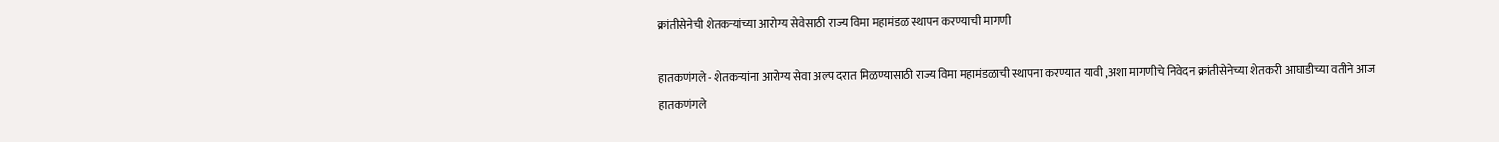क्रांतीसेनेची शेतकऱ्यांच्या आरोग्य सेवेसाठी राज्य विमा महामंडळ स्थापन करण्याची मागणी

हातकणंगले - शेतकऱ्यांना आरोग्य सेवा अल्प दरात मिळण्यासाठी राज्य विमा महामंडळाची स्थापना करण्यात यावी ,अशा मागणीचे निवेदन क्रांतीसेनेच्या शेतकरी आघाडीच्या वतीने आज हातकणंगले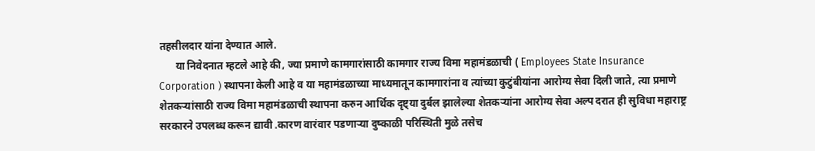तहसीलदार यांना देण्यात आले.
      या निवेदनात म्हटले आहे की, ज्या प्रमाणे कामगारांसाठी कामगार राज्य विमा महामंडळाची ( Employees State Insurance Corporation ) स्थापना केली आहे व या महामंडळाच्या माध्यमातून कामगारांना व त्यांच्या कुटुंबीयांना आरोग्य सेवा दिली जाते, त्या प्रमाणे शेतकर्‍यांसाठी राज्य विमा महामंडळाची स्थापना करुन आर्थिक दृष्ट्या दुर्बल झालेल्या शेतकऱ्यांना आरोग्य सेवा अल्प दरात ही सुविधा महाराष्ट्र सरकारने उपलब्ध करून द्यावी .कारण वारंवार पडणाऱ्या दुष्काळी परिस्थिती मुळे तसेच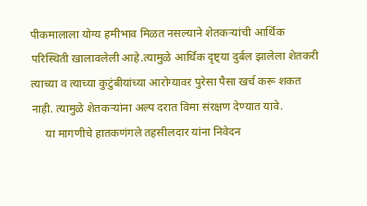पीकमालाला योग्य हमीभाव मिळत नसल्याने शेतकऱ्यांची आर्थिक परिस्थिती खालावलेली आहे.त्यामुळे आर्थिक दृष्ट्या दुर्बल झालेला शेतकरी त्याच्या व त्याच्या कुटुंबीयांच्या आरोग्यावर पुरेसा पैसा खर्च करू शकत नाही. त्यामुळे शेतकऱ्यांना अल्प दरात विमा संरक्षण देण्यात यावे.
     या मागणीचे हातकणंगले तहसीलदार यांना निवेदन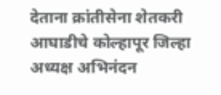देताना क्रांतीसेना शेतकरी आघाडीचे कोल्हापूर जिल्हा अध्यक्ष अभिनंदन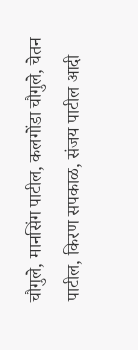चौगुले, मानसिंग पाटील, कलगोंडा चौगुले, चेतन पाटील, किरण सपकाळ, संजय पाटील आदी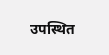उपस्थित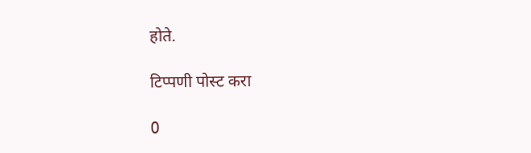होते.

टिप्पणी पोस्ट करा

0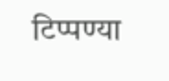टिप्पण्या